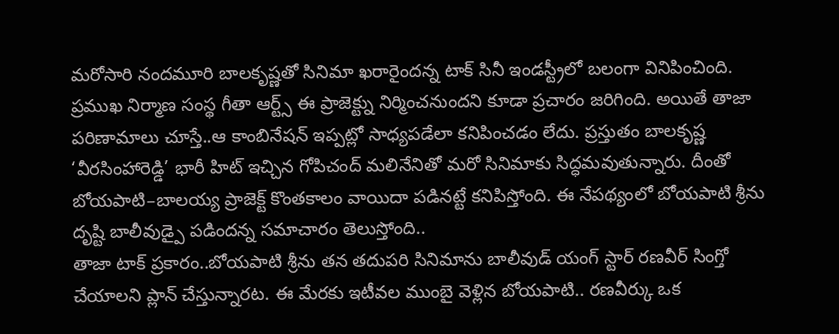మరోసారి నందమూరి బాలకృష్ణతో సినిమా ఖరారైందన్న టాక్ సినీ ఇండస్ట్రీలో బలంగా వినిపించింది. ప్రముఖ నిర్మాణ సంస్థ గీతా ఆర్ట్స్ ఈ ప్రాజెక్ట్ను నిర్మించనుందని కూడా ప్రచారం జరిగింది. అయితే తాజా పరిణామాలు చూస్తే..ఆ కాంబినేషన్ ఇప్పట్లో సాధ్యపడేలా కనిపించడం లేదు. ప్రస్తుతం బాలకృష్ణ ‘వీరసింహారెడ్డి’ భారీ హిట్ ఇచ్చిన గోపిచంద్ మలినేనితో మరో సినిమాకు సిద్ధమవుతున్నారు. దీంతో బోయపాటి–బాలయ్య ప్రాజెక్ట్ కొంతకాలం వాయిదా పడినట్టే కనిపిస్తోంది. ఈ నేపథ్యంలో బోయపాటి శ్రీను దృష్టి బాలీవుడ్పై పడిందన్న సమాచారం తెలుస్తోంది..
తాజా టాక్ ప్రకారం..బోయపాటి శ్రీను తన తదుపరి సినిమాను బాలీవుడ్ యంగ్ స్టార్ రణవీర్ సింగ్తో చేయాలని ప్లాన్ చేస్తున్నారట. ఈ మేరకు ఇటీవల ముంబై వెళ్లిన బోయపాటి.. రణవీర్కు ఒక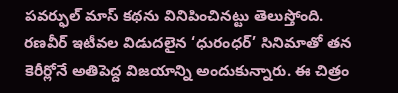పవర్ఫుల్ మాస్ కథను వినిపించినట్టు తెలుస్తోంది. రణవీర్ ఇటీవల విడుదలైన ‘ధురంధర్’ సినిమాతో తన కెరీర్లోనే అతిపెద్ద విజయాన్ని అందుకున్నారు. ఈ చిత్రం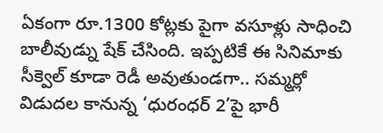ఏకంగా రూ.1300 కోట్లకు పైగా వసూళ్లు సాధించి బాలీవుడ్ను షేక్ చేసింది. ఇప్పటికే ఈ సినిమాకు సీక్వెల్ కూడా రెడీ అవుతుండగా.. సమ్మర్లో విడుదల కానున్న ‘ధురంధర్ 2’పై భారీ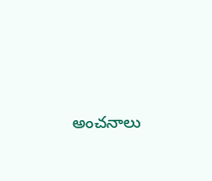అంచనాలు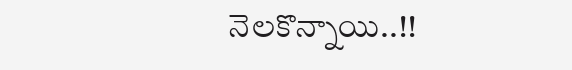నెలకొన్నాయి..!!